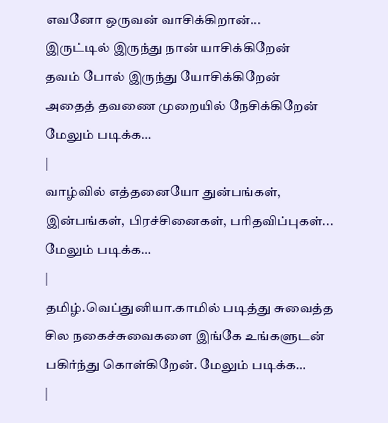எவனோ ஒருவன் வாசிக்கிறான்...
இருட்டில் இருந்து நான் யாசிக்கிறேன்
தவம் போல் இருந்து யோசிக்கிறேன்
அதைத் தவணை முறையில் நேசிக்கிறேன் மேலும் படிக்க…
|
வாழ்வில் எத்தனையோ துன்பங்கள், இன்பங்கள், பிரச்சினைகள், பரிதவிப்புகள்... மேலும் படிக்க…
|
தமிழ்.வெப்துனியா.காமில் படித்து சுவைத்த சில நகைச்சுவைகளை இங்கே உங்களுடன் பகிர்ந்து கொள்கிறேன். மேலும் படிக்க…
|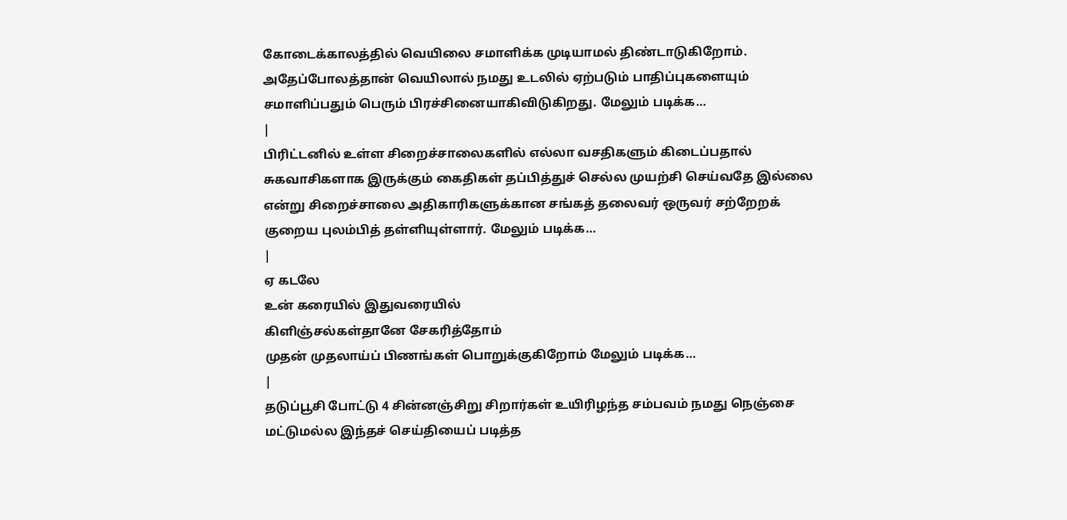கோடைக்காலத்தில் வெயிலை சமாளிக்க முடியாமல் திண்டாடுகிறோம். அதேப்போலத்தான் வெயிலால் நமது உடலில் ஏற்படும் பாதிப்புகளையும் சமாளிப்பதும் பெரும் பிரச்சினையாகிவிடுகிறது. மேலும் படிக்க…
|
பிரிட்டனில் உள்ள சிறைச்சாலைகளில் எல்லா வசதிகளும் கிடைப்பதால் சுகவாசிகளாக இருக்கும் கைதிகள் தப்பித்துச் செல்ல முயற்சி செய்வதே இல்லை என்று சிறைச்சாலை அதிகாரிகளுக்கான சங்கத் தலைவர் ஒருவர் சற்றேறக் குறைய புலம்பித் தள்ளியுள்ளார். மேலும் படிக்க…
|
ஏ கடலே
உன் கரையில் இதுவரையில்
கிளிஞ்சல்கள்தானே சேகரித்தோம்
முதன் முதலாய்ப் பிணங்கள் பொறுக்குகிறோம் மேலும் படிக்க…
|
தடுப்பூசி போட்டு 4 சின்னஞ்சிறு சிறார்கள் உயிரிழந்த சம்பவம் நமது நெஞ்சை மட்டுமல்ல இந்தச் செய்தியைப் படித்த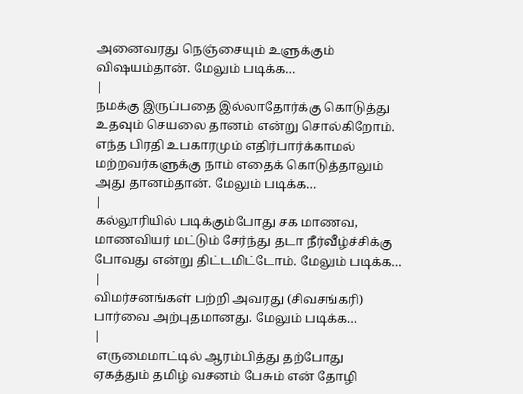அனைவரது நெஞ்சையும் உளுக்கும் விஷயம்தான். மேலும் படிக்க…
|
நமக்கு இருப்பதை இல்லாதோர்க்கு கொடுத்து உதவும் செயலை தானம் என்று சொல்கிறோம். எந்த பிரதி உபகாரமும் எதிர்பார்க்காமல் மற்றவர்களுக்கு நாம் எதைக் கொடுத்தாலும் அது தானம்தான். மேலும் படிக்க…
|
கல்லூரியில் படிக்கும்போது சக மாணவ, மாணவியர் மட்டும் சேர்ந்து தடா நீர்வீழ்ச்சிக்கு போவது என்று திட்டமிட்டோம். மேலும் படிக்க…
|
விமர்சனங்கள் பற்றி அவரது (சிவசங்கரி) பார்வை அற்புதமானது. மேலும் படிக்க…
|
 எருமைமாட்டில் ஆரம்பித்து தற்போது ஏகத்தும் தமிழ் வசனம் பேசும் என் தோழி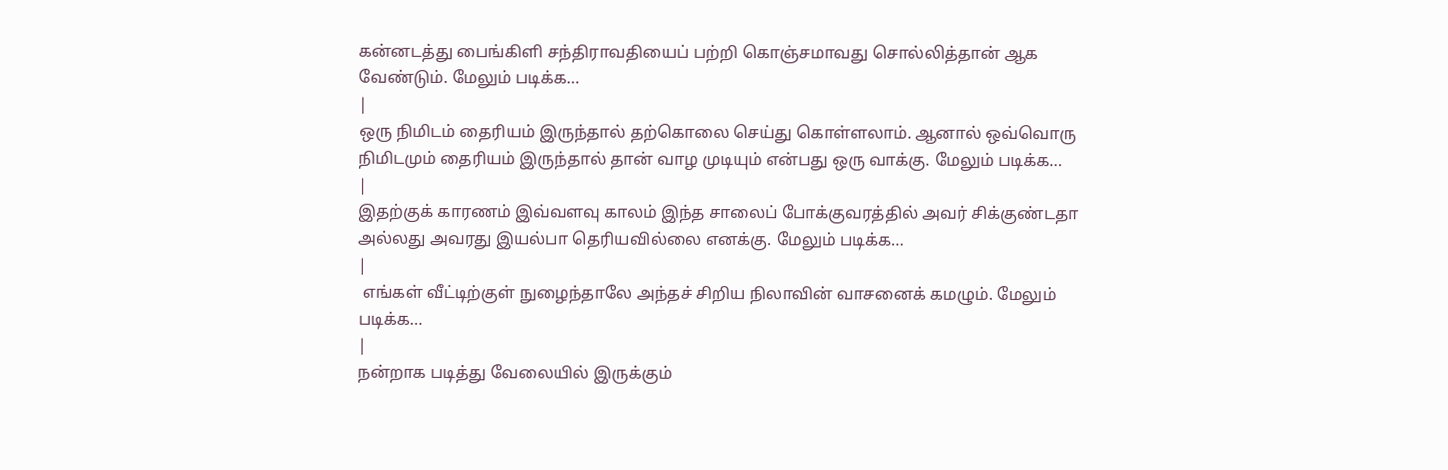கன்னடத்து பைங்கிளி சந்திராவதியைப் பற்றி கொஞ்சமாவது சொல்லித்தான் ஆக வேண்டும். மேலும் படிக்க…
|
ஒரு நிமிடம் தைரியம் இருந்தால் தற்கொலை செய்து கொள்ளலாம். ஆனால் ஒவ்வொரு நிமிடமும் தைரியம் இருந்தால் தான் வாழ முடியும் என்பது ஒரு வாக்கு. மேலும் படிக்க…
|
இதற்குக் காரணம் இவ்வளவு காலம் இந்த சாலைப் போக்குவரத்தில் அவர் சிக்குண்டதா அல்லது அவரது இயல்பா தெரியவில்லை எனக்கு. மேலும் படிக்க…
|
 எங்கள் வீட்டிற்குள் நுழைந்தாலே அந்தச் சிறிய நிலாவின் வாசனைக் கமழும். மேலும் படிக்க…
|
நன்றாக படித்து வேலையில் இருக்கும்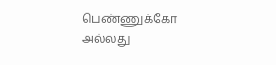பெண்ணுக்கோ அல்லது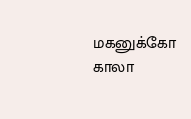மகனுக்கோ காலா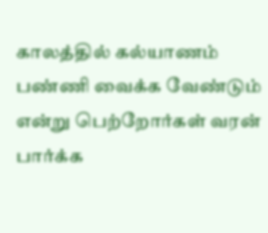காலத்தில் கல்யாணம் பண்ணி வைக்க வேண்டும் என்று பெற்றோர்கள் வரன் பார்க்க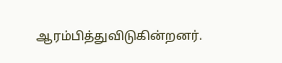ஆரம்பித்துவிடுகின்றனர்.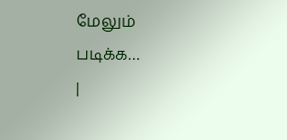மேலும் படிக்க…
|